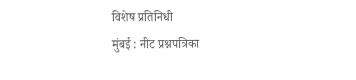विशेष प्रतिनिधी
मुंबई : नीट प्रश्नपत्रिका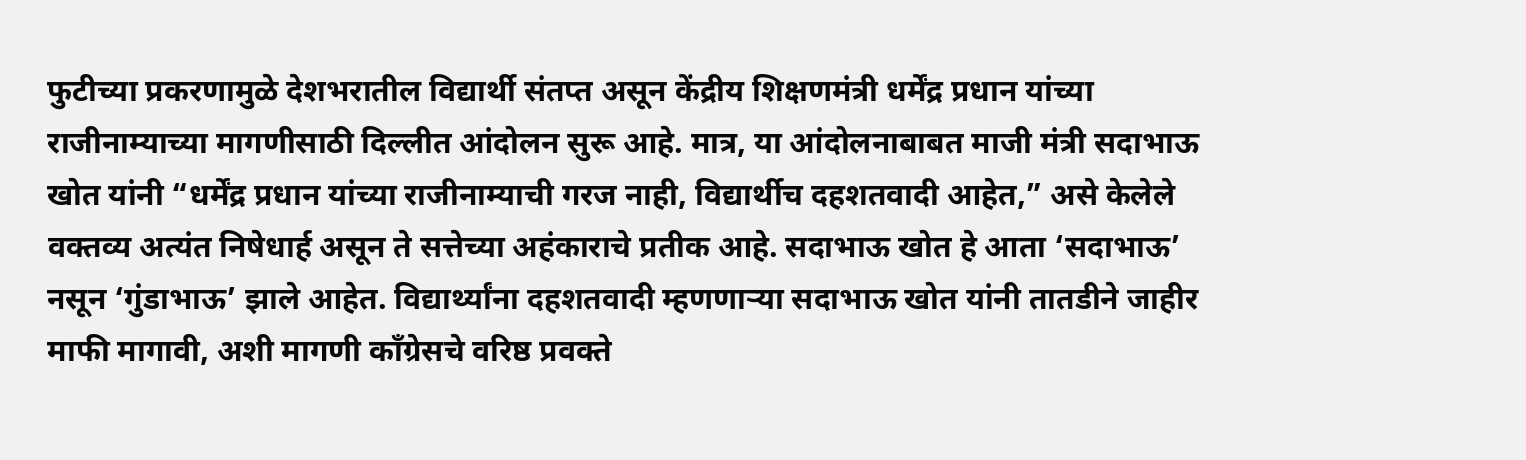फुटीच्या प्रकरणामुळे देशभरातील विद्यार्थी संतप्त असून केंद्रीय शिक्षणमंत्री धर्मेंद्र प्रधान यांच्या राजीनाम्याच्या मागणीसाठी दिल्लीत आंदोलन सुरू आहे. मात्र, या आंदोलनाबाबत माजी मंत्री सदाभाऊ खोत यांनी “धर्मेंद्र प्रधान यांच्या राजीनाम्याची गरज नाही, विद्यार्थीच दहशतवादी आहेत,” असे केलेले वक्तव्य अत्यंत निषेधार्ह असून ते सत्तेच्या अहंकाराचे प्रतीक आहे. सदाभाऊ खोत हे आता ‘सदाभाऊ’ नसून ‘गुंडाभाऊ’ झाले आहेत. विद्यार्थ्यांना दहशतवादी म्हणणाऱ्या सदाभाऊ खोत यांनी तातडीने जाहीर माफी मागावी, अशी मागणी काँग्रेसचे वरिष्ठ प्रवक्ते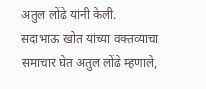अतुल लोंढे यांनी केली.
सदाभाऊ खोत यांच्या वक्तव्याचा समाचार घेत अतुल लोंढे म्हणाले,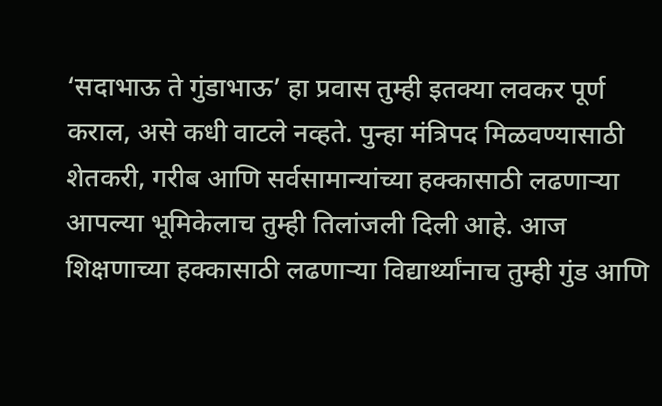‘सदाभाऊ ते गुंडाभाऊ’ हा प्रवास तुम्ही इतक्या लवकर पूर्ण कराल, असे कधी वाटले नव्हते. पुन्हा मंत्रिपद मिळवण्यासाठी शेतकरी, गरीब आणि सर्वसामान्यांच्या हक्कासाठी लढणाऱ्या आपल्या भूमिकेलाच तुम्ही तिलांजली दिली आहे. आज शिक्षणाच्या हक्कासाठी लढणाऱ्या विद्यार्थ्यांनाच तुम्ही गुंड आणि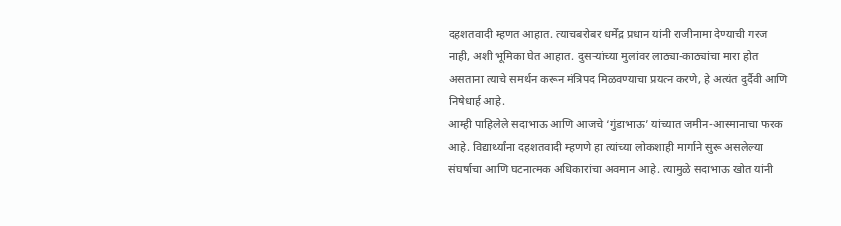दहशतवादी म्हणत आहात. त्याचबरोबर धर्मेंद्र प्रधान यांनी राजीनामा देण्याची गरज नाही, अशी भूमिका घेत आहात. दुसऱ्यांच्या मुलांवर लाठ्या-काठ्यांचा मारा होत असताना त्याचे समर्थन करून मंत्रिपद मिळवण्याचा प्रयत्न करणे, हे अत्यंत दुर्दैवी आणि निषेधार्ह आहे.
आम्ही पाहिलेले सदाभाऊ आणि आजचे ‘गुंडाभाऊ’ यांच्यात जमीन-आस्मानाचा फरक आहे. विद्यार्थ्यांना दहशतवादी म्हणणे हा त्यांच्या लोकशाही मार्गाने सुरू असलेल्या संघर्षाचा आणि घटनात्मक अधिकारांचा अवमान आहे. त्यामुळे सदाभाऊ खोत यांनी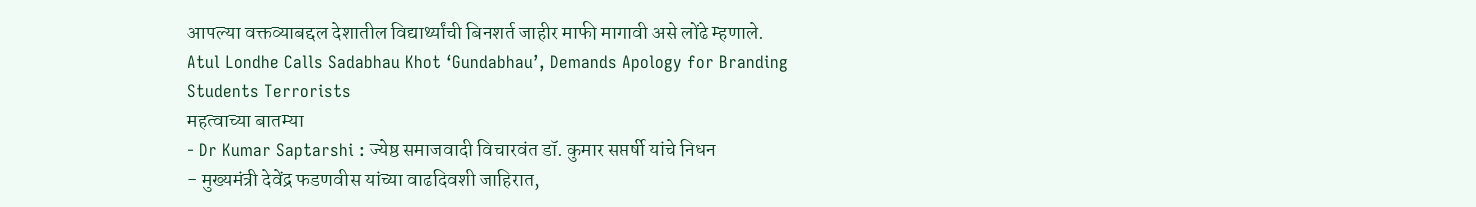आपल्या वक्तव्याबद्दल देशातील विद्यार्थ्यांची बिनशर्त जाहीर माफी मागावी असे लोंढे म्हणाले.
Atul Londhe Calls Sadabhau Khot ‘Gundabhau’, Demands Apology for Branding Students Terrorists
महत्वाच्या बातम्या
- Dr Kumar Saptarshi : ज्येष्ठ समाजवादी विचारवंत डॉ. कुमार सप्तर्षी यांचे निधन
- मुख्यमंत्री देवेंद्र फडणवीस यांच्या वाढदिवशी जाहिरात,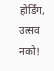होर्डिंग, उत्सव नको!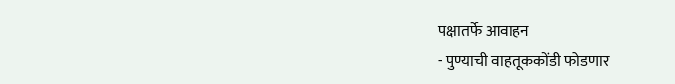पक्षातर्फे आवाहन
- पुण्याची वाहतूककोंडी फोडणार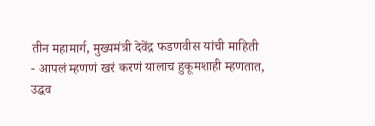तीन महामार्ग, मुख्यमंत्री देवेंद्र फडणवीस यांची माहिती
- आपलं म्हणणं खरं करणं यालाच हुकूमशाही म्हणतात, उद्धव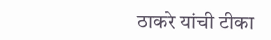ठाकरे यांची टीका